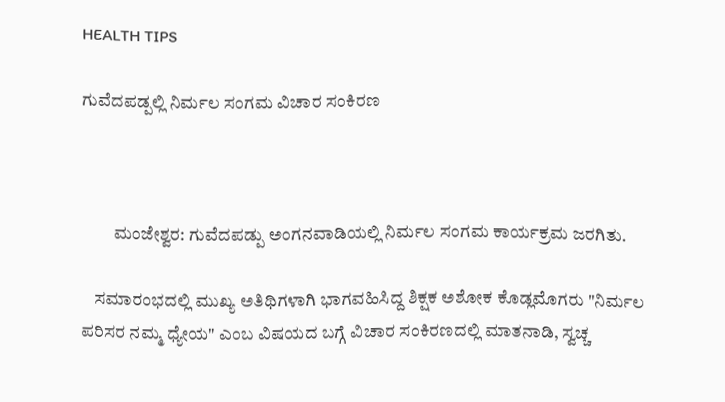HEALTH TIPS

ಗುವೆದಪಡ್ಪಲ್ಲಿ ನಿರ್ಮಲ ಸಂಗಮ ವಿಚಾರ ಸಂಕಿರಣ



         ಮಂಜೇಶ್ವರ: ಗುವೆದಪಡ್ಪು ಅಂಗನವಾಡಿಯಲ್ಲಿ ನಿರ್ಮಲ ಸಂಗಮ ಕಾರ್ಯಕ್ರಮ ಜರಗಿತು.

    ಸಮಾರಂಭದಲ್ಲಿ ಮುಖ್ಯ ಅತಿಥಿಗಳಾಗಿ ಭಾಗವಹಿಸಿದ್ದ ಶಿಕ್ಷಕ ಅಶೋಕ ಕೊಡ್ಲಮೊಗರು "ನಿರ್ಮಲ ಪರಿಸರ ನಮ್ಮ ಧ್ಯೇಯ" ಎಂಬ ವಿಷಯದ ಬಗ್ಗೆ ವಿಚಾರ ಸಂಕಿರಣದಲ್ಲಿ ಮಾತನಾಡಿ, ಸ್ವಚ್ಚ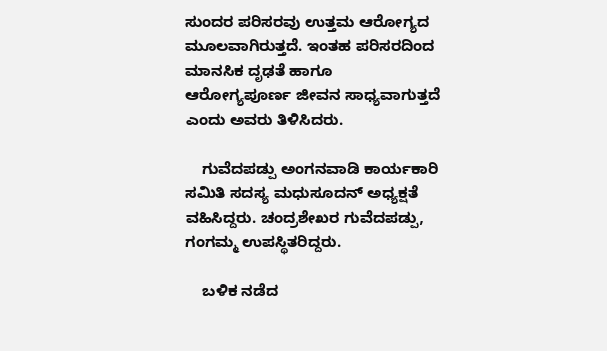ಸುಂದರ ಪರಿಸರವು ಉತ್ತಮ ಆರೋಗ್ಯದ ಮೂಲವಾಗಿರುತ್ತದೆ. ಇಂತಹ ಪರಿಸರದಿಂದ ಮಾನಸಿಕ ದೃಢತೆ ಹಾಗೂ ಆರೋಗ್ಯಪೂರ್ಣ ಜೀವನ ಸಾಧ್ಯವಾಗುತ್ತದೆ ಎಂದು ಅವರು ತಿಳಿಸಿದರು.

    ಗುವೆದಪಡ್ಪು ಅಂಗನವಾಡಿ ಕಾರ್ಯಕಾರಿ ಸಮಿತಿ ಸದಸ್ಯ ಮಧುಸೂದನ್ ಅಧ್ಯಕ್ಷತೆ ವಹಿಸಿದ್ದರು. ಚಂದ್ರಶೇಖರ ಗುವೆದಪಡ್ಪು, ಗಂಗಮ್ಮ ಉಪಸ್ಥಿತರಿದ್ದರು.

    ಬಳಿಕ ನಡೆದ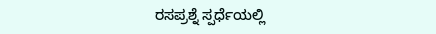ರಸಪ್ರಶ್ನೆ ಸ್ಪರ್ಧೆಯಲ್ಲಿ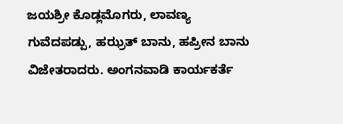ಜಯಶ್ರೀ ಕೊಡ್ಲಮೊಗರು, ಲಾವಣ್ಯ ಗುವೆದಪಡ್ಪು, ಹಝ್ರತ್ ಬಾನು, ಹಪ್ರೀನ ಬಾನು ವಿಜೇತರಾದರು. ಅಂಗನವಾಡಿ ಕಾರ್ಯಕರ್ತೆ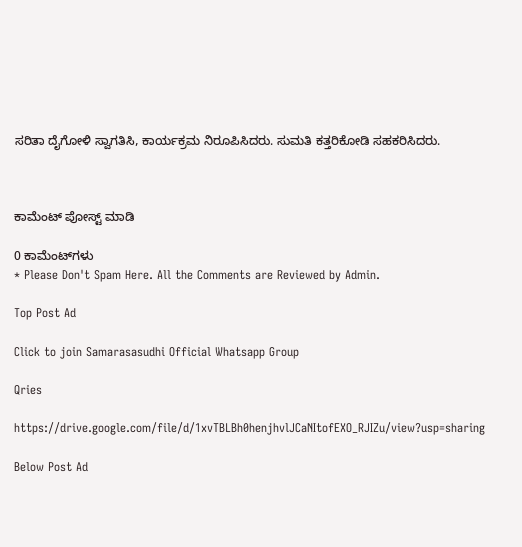ಸರಿತಾ ದೈಗೋಳಿ ಸ್ವಾಗತಿಸಿ, ಕಾರ್ಯಕ್ರಮ ನಿರೂಪಿಸಿದರು. ಸುಮತಿ ಕತ್ತರಿಕೋಡಿ ಸಹಕರಿಸಿದರು.



ಕಾಮೆಂಟ್‌‌ ಪೋಸ್ಟ್‌ ಮಾಡಿ

0 ಕಾಮೆಂಟ್‌ಗಳು
* Please Don't Spam Here. All the Comments are Reviewed by Admin.

Top Post Ad

Click to join Samarasasudhi Official Whatsapp Group

Qries

https://drive.google.com/file/d/1xvTBLBh0henjhvlJCaNItofEXO_RJIZu/view?usp=sharing

Below Post Ad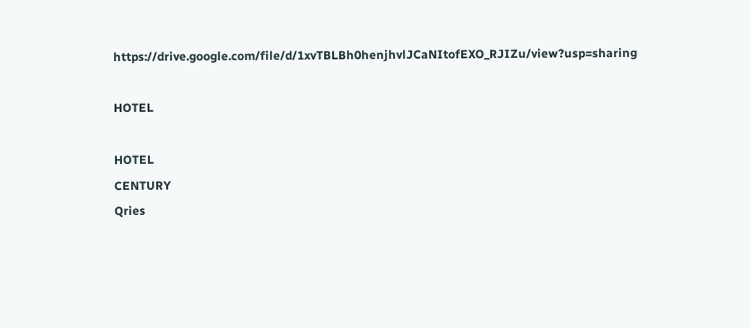https://drive.google.com/file/d/1xvTBLBh0henjhvlJCaNItofEXO_RJIZu/view?usp=sharing

HOTEL

HOTEL
CENTURY
Qries